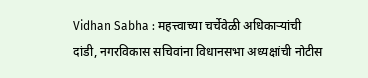Vidhan Sabha : महत्त्वाच्या चर्चेवेळी अधिकाऱ्यांची दांडी, नगरविकास सचिवांना विधानसभा अध्यक्षांची नोटीस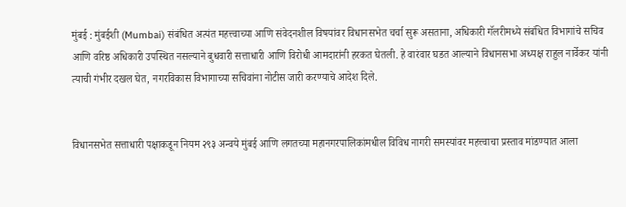मुंबई : मुंबईशी (Mumbai) संबंधित अत्यंत महत्त्वाच्या आणि संवेदनशील विषयांवर विधानसभेत चर्चा सुरू असताना, अधिकारी गॅलरीमध्ये संबंधित विभागांचे सचिव आणि वरिष्ठ अधिकारी उपस्थित नसल्याने बुधवारी सत्ताधारी आणि विरोधी आमदारांनी हरकत घेतली. हे वारंवार घडत आल्याने विधानसभा अध्यक्ष राहुल नार्वेकर यांनी त्याची गंभीर दखल घेत, नगरविकास विभागाच्या सचिवांना नोटीस जारी करण्याचे आदेश दिले.


विधानसभेत सत्ताधारी पक्षाकडून नियम २९३ अन्वये मुंबई आणि लगतच्या महानगरपालिकांमधील विविध नागरी समस्यांवर महत्त्वाचा प्रस्ताव मांडण्यात आला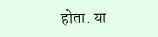होता. या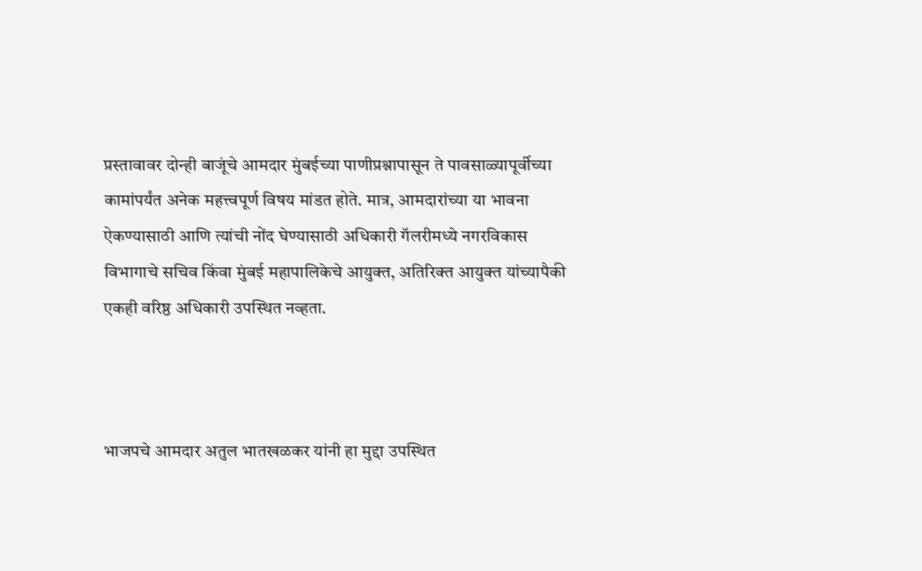प्रस्तावावर दोन्ही बाजूंचे आमदार मुंबईच्या पाणीप्रश्नापासून ते पावसाळ्यापूर्वीच्या कामांपर्यंत अनेक महत्त्वपूर्ण विषय मांडत होते. मात्र, आमदारांच्या या भावना ऐकण्यासाठी आणि त्यांची नोंद घेण्यासाठी अधिकारी गॅलरीमध्ये नगरविकास विभागाचे सचिव किंवा मुंबई महापालिकेचे आयुक्त, अतिरिक्त आयुक्त यांच्यापैकी एकही वरिष्ठ अधिकारी उपस्थित नव्हता.



भाजपचे आमदार अतुल भातखळकर यांनी हा मुद्दा उपस्थित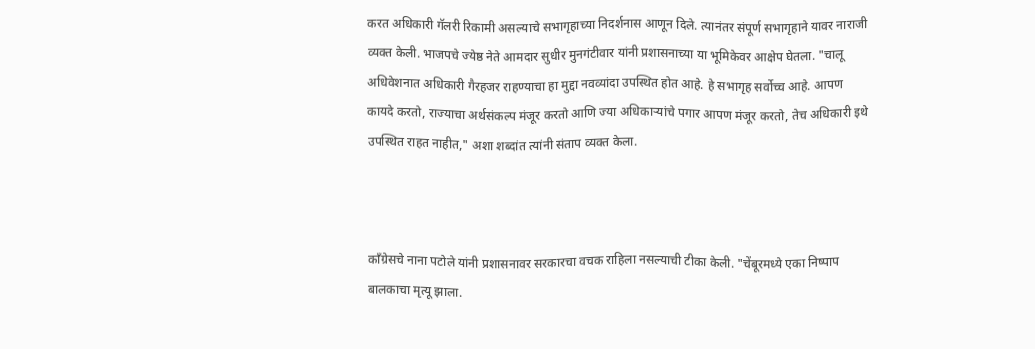करत अधिकारी गॅलरी रिकामी असल्याचे सभागृहाच्या निदर्शनास आणून दिले. त्यानंतर संपूर्ण सभागृहाने यावर नाराजी व्यक्त केली. भाजपचे ज्येष्ठ नेते आमदार सुधीर मुनगंटीवार यांनी प्रशासनाच्या या भूमिकेवर आक्षेप घेतला. "चालू अधिवेशनात अधिकारी गैरहजर राहण्याचा हा मुद्दा नवव्यांदा उपस्थित होत आहे. हे सभागृह सर्वोच्च आहे. आपण कायदे करतो, राज्याचा अर्थसंकल्प मंजूर करतो आणि ज्या अधिकाऱ्यांचे पगार आपण मंजूर करतो, तेच अधिकारी इथे उपस्थित राहत नाहीत," अशा शब्दांत त्यांनी संताप व्यक्त केला.



काँग्रेसचे नाना पटोले यांनी प्रशासनावर सरकारचा वचक राहिला नसल्याची टीका केली. "चेंबूरमध्ये एका निष्पाप बालकाचा मृत्यू झाला.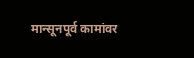मान्सूनपूर्व कामांवर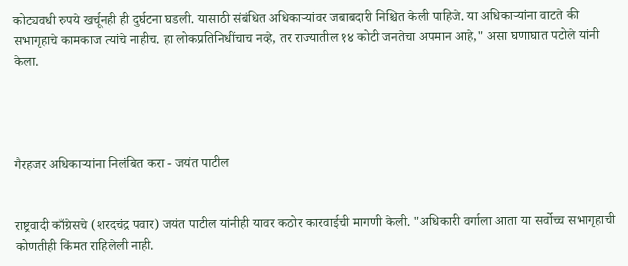कोट्यवधी रुपये खर्चूनही ही दुर्घटना घडली. यासाठी संबंधित अधिकाऱ्यांवर जबाबदारी निश्चित केली पाहिजे. या अधिकाऱ्यांना वाटते की सभागृहाचे कामकाज त्यांचे नाहीच. हा लोकप्रतिनिधींचाच नव्हे, तर राज्यातील १४ कोटी जनतेचा अपमान आहे," असा घणाघात पटोले यांनी केला.




गैरहजर अधिकाऱ्यांना निलंबित करा - जयंत पाटील


राष्ट्रवादी काँग्रेसचे (शरदचंद्र पवार) जयंत पाटील यांनीही यावर कठोर कारवाईची मागणी केली. "अधिकारी वर्गाला आता या सर्वोच्च सभागृहाची कोणतीही किंमत राहिलेली नाही.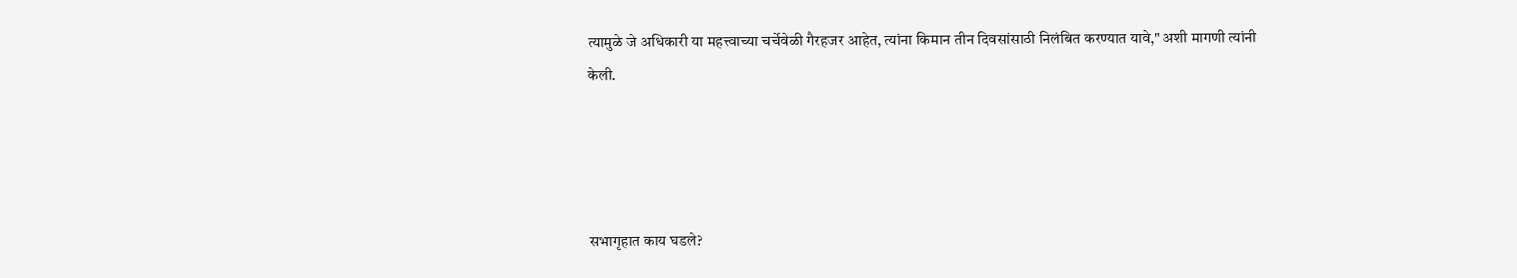त्यामुळे जे अधिकारी या महत्त्वाच्या चर्चेवेळी गैरहजर आहेत, त्यांना किमान तीन दिवसांसाठी निलंबित करण्यात यावे," अशी मागणी त्यांनी केली.




सभागृहात काय घडले?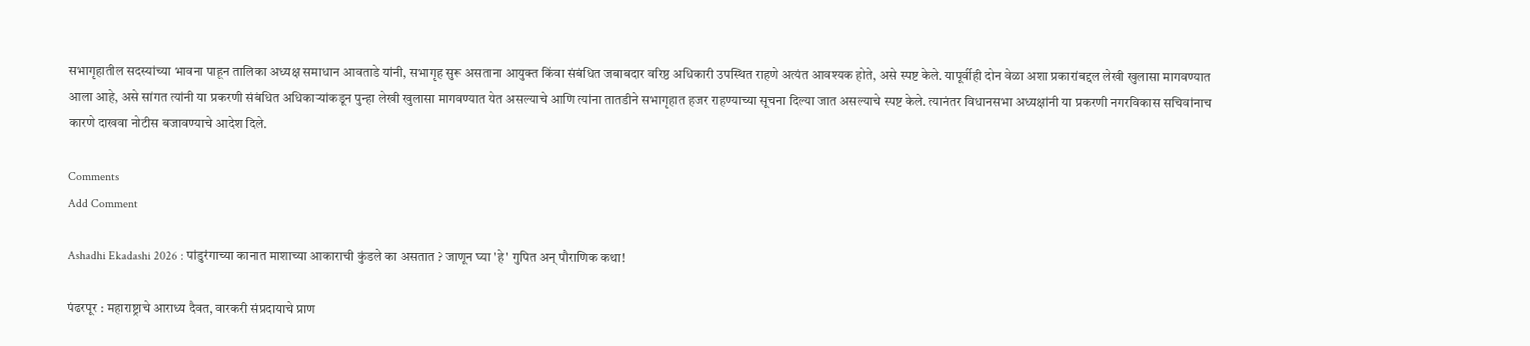सभागृहातील सदस्यांच्या भावना पाहून तालिका अध्यक्ष समाधान आवताडे यांनी, सभागृह सुरू असताना आयुक्त किंवा संबंधित जबाबदार वरिष्ठ अधिकारी उपस्थित राहणे अत्यंत आवश्यक होते, असे स्पष्ट केले. यापूर्वीही दोन वेळा अशा प्रकारांबद्दल लेखी खुलासा मागवण्यात आला आहे, असे सांगत त्यांनी या प्रकरणी संबंधित अधिकाऱ्यांकडून पुन्हा लेखी खुलासा मागवण्यात येत असल्याचे आणि त्यांना तातडीने सभागृहात हजर राहण्याच्या सूचना दिल्या जात असल्याचे स्पष्ट केले. त्यानंतर विधानसभा अध्यक्षांनी या प्रकरणी नगरविकास सचिवांनाच कारणे दाखवा नोटीस बजावण्याचे आदेश दिले.

Comments
Add Comment

Ashadhi Ekadashi 2026 : पांडुरंगाच्या कानात माशाच्या आकाराची कुंडले का असतात ? जाणून घ्या 'हे' गुपित अन् पौराणिक कथा!

पंढरपूर : महाराष्ट्राचे आराध्य दैवत, वारकरी संप्रदायाचे प्राण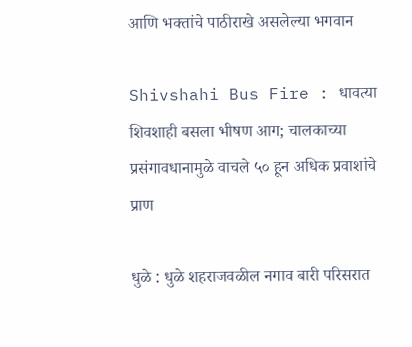आणि भक्तांचे पाठीराखे असलेल्या भगवान

Shivshahi Bus Fire : धावत्या शिवशाही बसला भीषण आग; चालकाच्या प्रसंगावधानामुळे वाचले ५० हून अधिक प्रवाशांचे प्राण

धुळे : धुळे शहराजवळील नगाव बारी परिसरात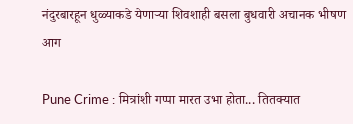नंदुरबारहून धुळ्याकडे येणाऱ्या शिवशाही बसला बुधवारी अचानक भीषण आग

Pune Crime : मित्रांशी गप्पा मारत उभा होता... तितक्यात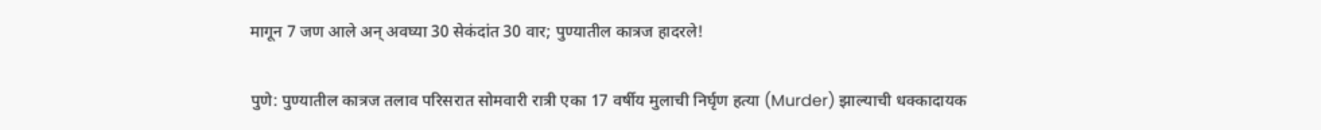मागून 7 जण आले अन् अवघ्या 30 सेकंदांत 30 वार; पुण्यातील कात्रज हादरले!

पुणे: पुण्यातील कात्रज तलाव परिसरात सोमवारी रात्री एका 17 वर्षीय मुलाची निर्घृण हत्या (Murder) झाल्याची धक्कादायक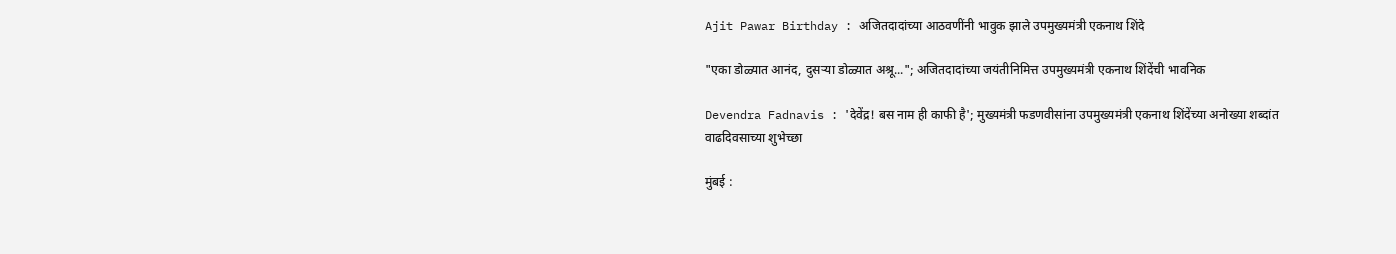Ajit Pawar Birthday : अजितदादांच्या आठवणींनी भावुक झाले उपमुख्यमंत्री एकनाथ शिंदे

"एका डोळ्यात आनंद, दुसऱ्या डोळ्यात अश्रू..."; अजितदादांच्या जयंतीनिमित्त उपमुख्यमंत्री एकनाथ शिंदेंची भावनिक

Devendra Fadnavis : 'देवेंद्र! बस नाम ही काफी है'; मुख्यमंत्री फडणवीसांना उपमुख्यमंत्री एकनाथ शिंदेंच्या अनोख्या शब्दांत वाढदिवसाच्या शुभेच्छा

मुंबई :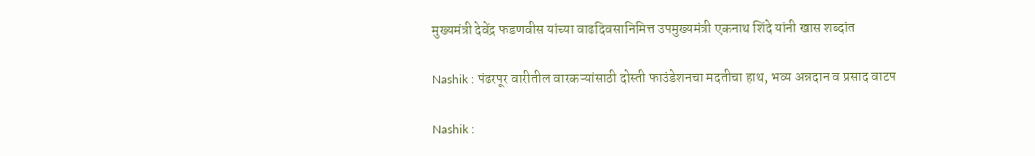मुख्यमंत्री देवेंद्र फडणवीस यांच्या वाढदिवसानिमित्त उपमुख्यमंत्री एकनाथ शिंदे यांनी खास शब्दांत

Nashik : पंढरपूर वारीतील वारकऱ्यांसाठी दोस्ती फाउंडेशनचा मदतीचा हाथ, भव्य अन्नदान व प्रसाद वाटप

Nashik :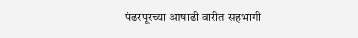पंढरपूरच्या आषाढी वारीत सहभागी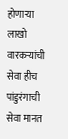होणाऱ्या लाखो वारकऱ्यांची सेवा हीच पांडुरंगाची सेवा मानत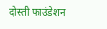दोस्ती फाउंडेशन